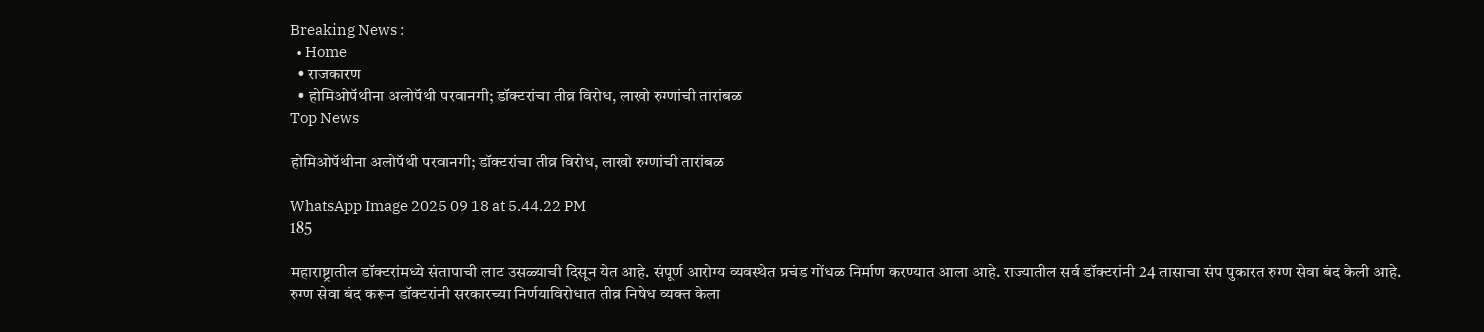Breaking News :
  • Home
  • राजकारण
  • होमिओपॅथीना अलोपॅथी परवानगी; डॉक्टरांचा तीव्र विरोध, लाखो रुग्णांची तारांबळ
Top News

होमिओपॅथीना अलोपॅथी परवानगी; डॉक्टरांचा तीव्र विरोध, लाखो रुग्णांची तारांबळ

WhatsApp Image 2025 09 18 at 5.44.22 PM
185

महाराष्ट्रातील डॉक्टरांमध्ये संतापाची लाट उसळ्याची दिसून येत आहे. संपूर्ण आरोग्य व्यवस्थेत प्रचंड गोंधळ निर्माण करण्यात आला आहे. राज्यातील सर्व डॉक्टरांनी 24 तासाचा संप पुकारत रुग्ण सेवा बंद केली आहे. रुग्ण सेवा बंद करून डॉक्टरांनी सरकारच्या निर्णयाविरोधात तीव्र निषेध व्यक्त केला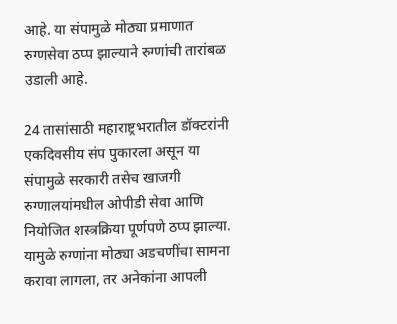आहे. या संपामुळे मोठ्या प्रमाणात रुग्णसेवा ठप्प झाल्याने रुग्णांची तारांबळ उडाली आहे.

24 तासांसाठी महाराष्ट्रभरातील डॉक्टरांनी एकदिवसीय संप पुकारला असून या संपामुळे सरकारी तसेच खाजगी रुग्णालयांमधील ओपीडी सेवा आणि नियोजित शस्त्रक्रिया पूर्णपणे ठप्प झाल्या. यामुळे रुग्णांना मोठ्या अडचणींचा सामना करावा लागला, तर अनेकांना आपली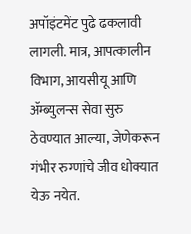अपॉइंटमेंट पुढे ढकलावी लागली. मात्र, आपत्कालीन विभाग, आयसीयू आणि ॲम्ब्युलन्स सेवा सुरु ठेवण्यात आल्या, जेणेकरून गंभीर रुग्णांचे जीव धोक्यात येऊ नयेत.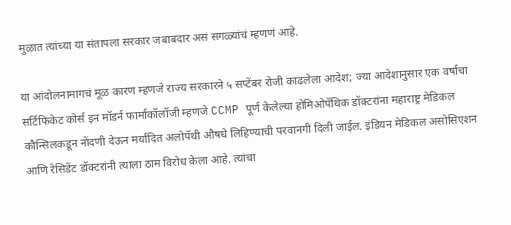मुळात त्यांच्या या संतापला सरकार जबाबदार असं सगळ्यांचं म्हणणं आहे.

या आंदोलनामागचं मूळ कारण म्हणजे राज्य सरकारने ५ सप्टेंबर रोजी काढलेला आदेश; ज्या आदेशानुसार एक वर्षाचा सर्टिफिकेट कोर्स इन मॉडर्न फार्माकॉलॉजी म्हणजे CCMP पूर्ण केलेल्या होमिओपॅथिक डॉक्टरांना महाराष्ट्र मेडिकल कौन्सिलकडून नोंदणी देऊन मर्यादित अलोपॅथी औषधे लिहिण्याची परवानगी दिली जाईल. इंडियन मेडिकल असोसिएशन आणि रेसिडेंट डॉक्टरांनी त्याला ठाम विरोध केला आहे. त्यांचा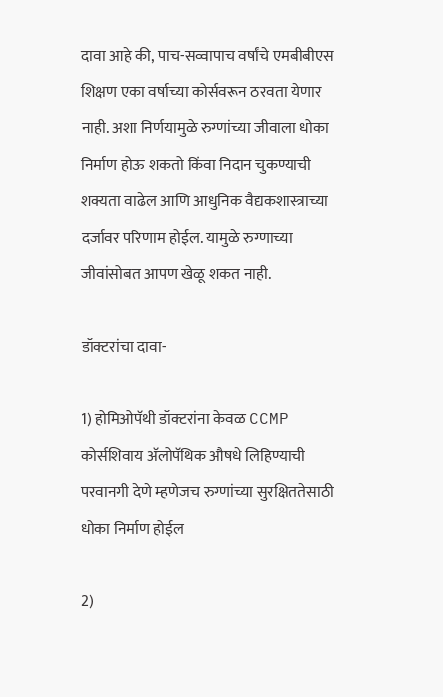दावा आहे की, पाच-सव्वापाच वर्षांचे एमबीबीएस शिक्षण एका वर्षाच्या कोर्सवरून ठरवता येणार नाही. अशा निर्णयामुळे रुग्णांच्या जीवाला धोका निर्माण होऊ शकतो किंवा निदान चुकण्याची शक्यता वाढेल आणि आधुनिक वैद्यकशास्त्राच्या दर्जावर परिणाम होईल. यामुळे रुग्णाच्या जीवांसोबत आपण खेळू शकत नाही.

डॉक्टरांचा दावा-

1) होमिओपॅथी डॉक्टरांना केवळ CCMP कोर्सशिवाय अ‍ॅलोपॅथिक औषधे लिहिण्याची परवानगी देणे म्हणेजच रुग्णांच्या सुरक्षिततेसाठी धोका निर्माण होईल

2)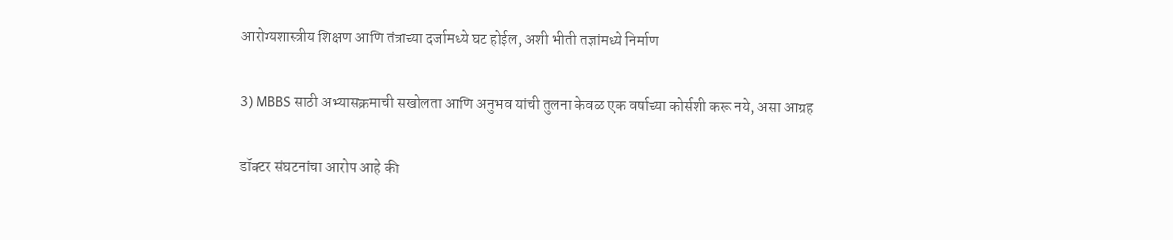आरोग्यशास्त्रीय शिक्षण आणि तंत्राच्या दर्जामध्ये घट होईल, अशी भीती तज्ञांमध्ये निर्माण

3) MBBS साठी अभ्यासक्रमाची सखोलता आणि अनुभव यांची तुलना केवळ एक वर्षाच्या कोर्सशी करू नये, असा आग्रह

डॉक्टर संघटनांचा आरोप आहे की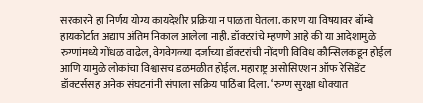सरकारने हा निर्णय योग्य कायदेशीर प्रक्रिया न पाळता घेतला. कारण या विषयावर बॉम्बे हायकोर्टात अद्याप अंतिम निकाल आलेला नाही. डॉक्टरांचे म्हणणे आहे की या आदेशामुळे रुग्णांमध्ये गोंधळ वाढेल, वेगवेगळ्या दर्जाच्या डॉक्टरांची नोंदणी विविध कौन्सिलकडून होईल आणि यामुळे लोकांचा विश्वासच डळमळीत होईल. महाराष्ट्र असोसिएशन ऑफ रेसिडेंट डॉक्टर्ससह अनेक संघटनांनी संपाला सक्रिय पाठिंबा दिला. ‘रुग्ण सुरक्षा धोक्यात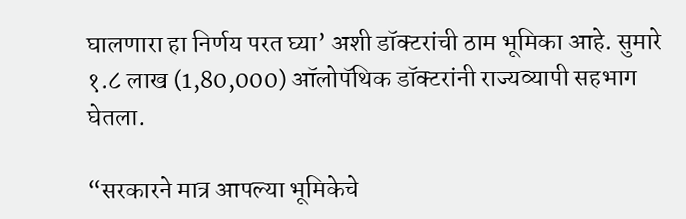घालणारा हा निर्णय परत घ्या’ अशी डॉक्टरांची ठाम भूमिका आहे. सुमारे १.८ लाख (1,80,000) ऑलोपॅथिक डॉक्टरांनी राज्यव्यापी सहभाग घेतला.

“सरकारने मात्र आपल्या भूमिकेचे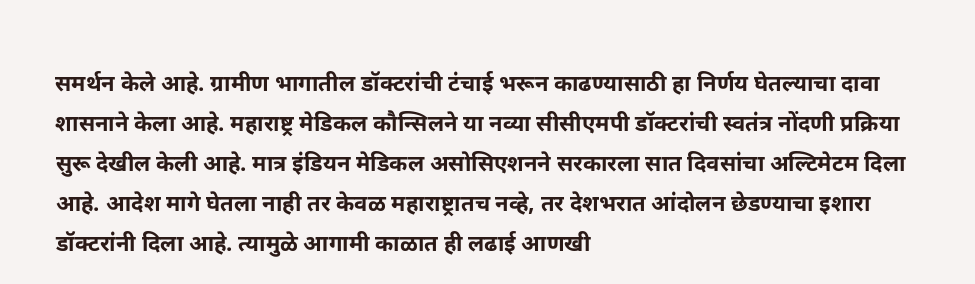समर्थन केले आहे. ग्रामीण भागातील डॉक्टरांची टंचाई भरून काढण्यासाठी हा निर्णय घेतल्याचा दावा शासनाने केला आहे. महाराष्ट्र मेडिकल कौन्सिलने या नव्या सीसीएमपी डॉक्टरांची स्वतंत्र नोंदणी प्रक्रिया सुरू देखील केली आहे. मात्र इंडियन मेडिकल असोसिएशनने सरकारला सात दिवसांचा अल्टिमेटम दिला आहे. आदेश मागे घेतला नाही तर केवळ महाराष्ट्रातच नव्हे, तर देशभरात आंदोलन छेडण्याचा इशारा डॉक्टरांनी दिला आहे. त्यामुळे आगामी काळात ही लढाई आणखी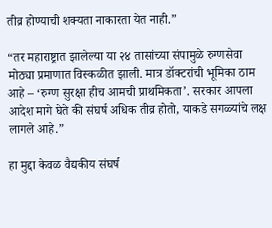तीव्र होण्याची शक्यता नाकारता येत नाही.”

“तर महाराष्ट्रात झालेल्या या २४ तासांच्या संपामुळे रुग्णसेवा मोठ्या प्रमाणात विस्कळीत झाली. मात्र डॉक्टरांची भूमिका ठाम आहे – ‘रुग्ण सुरक्षा हीच आमची प्राथमिकता’. सरकार आपला आदेश मागे घेते की संघर्ष अधिक तीव्र होतो, याकडे सगळ्यांचे लक्ष लागले आहे.”

हा मुद्दा केवळ वैद्यकीय संघर्ष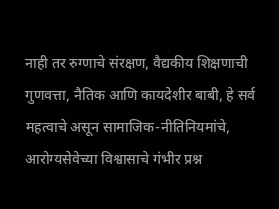नाही तर रुग्णाचे संरक्षण, वैद्यकीय शिक्षणाची गुणवत्ता, नैतिक आणि कायदेशीर बाबी, हे सर्व महत्वाचे असून सामाजिक-नीतिनियमांचे, आरोग्यसेवेच्या विश्वासाचे गंभीर प्रश्न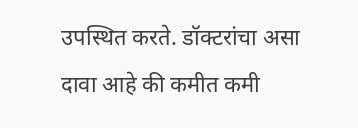उपस्थित करते. डॉक्टरांचा असा दावा आहे की कमीत कमी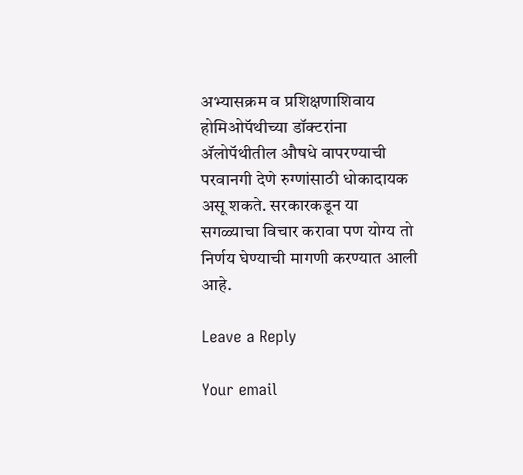अभ्यासक्रम व प्रशिक्षणाशिवाय होमिओपॅथीच्या डॉक्टरांना अ‍ॅलोपॅथीतील औषधे वापरण्याची परवानगी देणे रुग्णांसाठी धोकादायक असू शकते. सरकारकडून या सगळ्याचा विचार करावा पण योग्य तो निर्णय घेण्याची मागणी करण्यात आली आहे.

Leave a Reply

Your email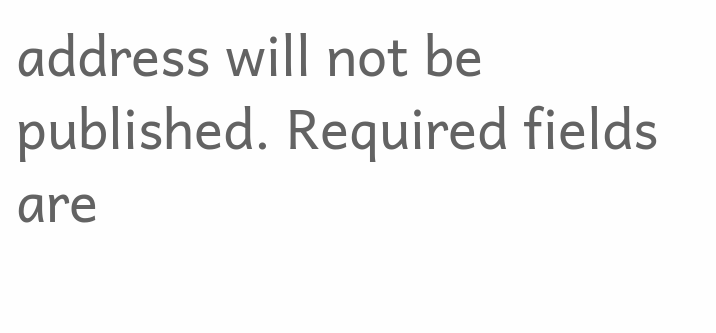address will not be published. Required fields are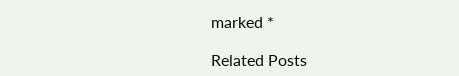marked *

Related Posts